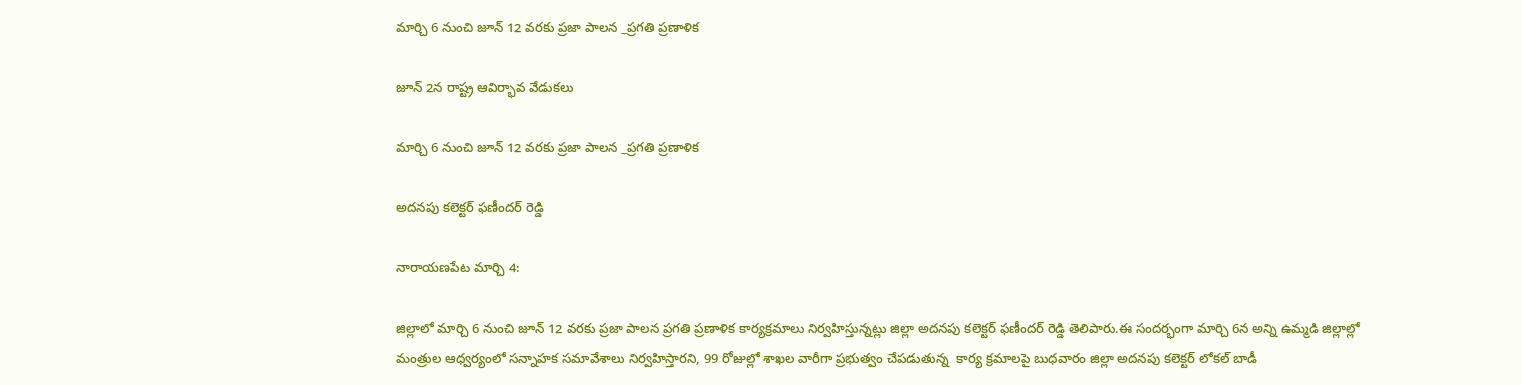మార్చి 6 నుంచి జూన్ 12 వరకు ప్రజా పాలన _ప్రగతి ప్రణాళిక

జూన్ 2న రాష్ట్ర ఆవిర్భావ వేడుకలు

మార్చి 6 నుంచి జూన్ 12 వరకు ప్రజా పాలన _ప్రగతి ప్రణాళిక

అదనపు కలెక్టర్ ఫణీందర్ రెడ్డి

నారాయణపేట మార్చి 4:

జిల్లాలో మార్చి 6 నుంచి జూన్ 12 వరకు ప్రజా పాలన ప్రగతి ప్రణాళిక కార్యక్రమాలు నిర్వహిస్తున్నట్లు జిల్లా అదనపు కలెక్టర్ ఫణీందర్ రెడ్డి తెలిపారు.ఈ సందర్భంగా మార్చి 6న అన్ని ఉమ్మడి జిల్లాల్లో మంత్రుల ఆధ్వర్యంలో సన్నాహక సమావేశాలు నిర్వహిస్తారని, 99 రోజుల్లో శాఖల వారీగా ప్రభుత్వం చేపడుతున్న  కార్య క్రమాలపై బుధవారం జిల్లా అదనపు కలెక్టర్ లోకల్ బాడీ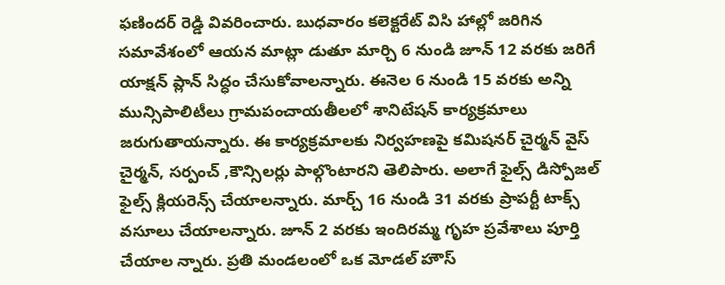ఫణిందర్ రెడ్డి వివరించారు. బుధవారం కలెక్టరేట్ విసి హాల్లో జరిగిన సమావేశంలో ఆయన మాట్లా డుతూ మార్చి 6 నుండి జూన్ 12 వరకు జరిగే యాక్షన్ ప్లాన్ సిద్ధం చేసుకోవాలన్నారు. ఈనెల 6 నుండి 15 వరకు అన్ని మున్సిపాలిటీలు గ్రామపంచాయతీలలో శానిటేషన్ కార్యక్రమాలు జరుగుతాయన్నారు. ఈ కార్యక్రమాలకు నిర్వహణపై కమిషనర్ చైర్మన్ వైస్ చైర్మన్, సర్పంచ్ ,కౌన్సిలర్లు పాల్గొంటారని తెలిపారు. అలాగే ఫైల్స్ డిస్పోజల్ ఫైల్స్ క్లియరెన్స్ చేయాలన్నారు. మార్చ్ 16 నుండి 31 వరకు ప్రాపర్టీ టాక్స్ వసూలు చేయాలన్నారు. జూన్ 2 వరకు ఇందిరమ్మ గృహ ప్రవేశాలు పూర్తి చేయాల న్నారు. ప్రతి మండలంలో ఒక మోడల్ హౌస్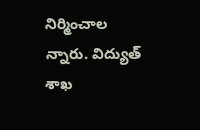నిర్మించాల న్నారు. విద్యుత్ శాఖ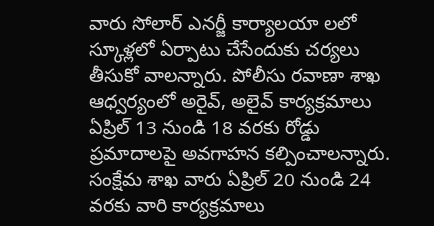వారు సోలార్ ఎనర్జీ కార్యాలయా లలో స్కూళ్లలో ఏర్పాటు చేసేందుకు చర్యలు తీసుకో వాలన్నారు. పోలీసు రవాణా శాఖ ఆధ్వర్యంలో అరైవ్, అలైవ్ కార్యక్రమాలు ఏప్రిల్ 13 నుండి 18 వరకు రోడ్డు ప్రమాదాలపై అవగాహన కల్పించాలన్నారు. సంక్షేమ శాఖ వారు ఏప్రిల్ 20 నుండి 24 వరకు వారి కార్యక్రమాలు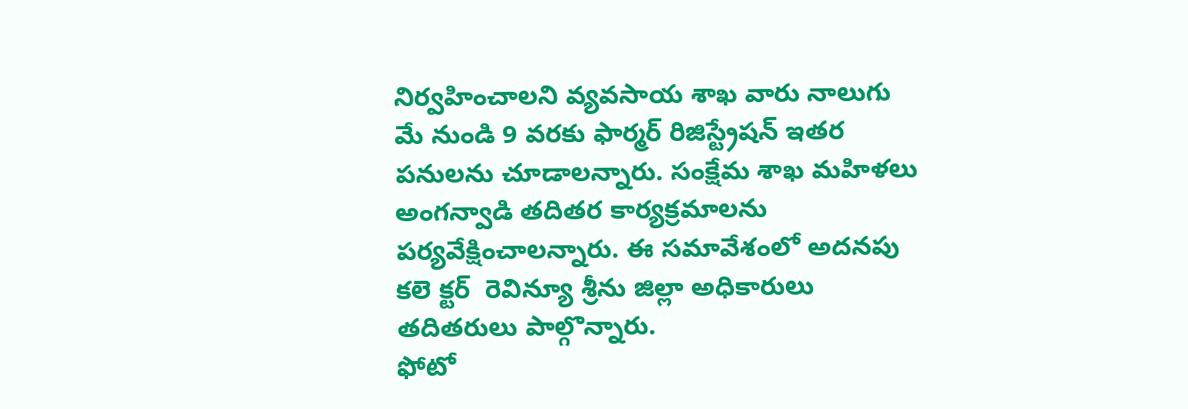నిర్వహించాలని వ్యవసాయ శాఖ వారు నాలుగు మే నుండి 9 వరకు ఫార్మర్ రిజిస్ట్రేషన్ ఇతర పనులను చూడాలన్నారు. సంక్షేమ శాఖ మహిళలు అంగన్వాడి తదితర కార్యక్రమాలను పర్యవేక్షించాలన్నారు. ఈ సమావేశంలో అదనపు కలె క్టర్  రెవిన్యూ శ్రీను జిల్లా అధికారులు తదితరులు పాల్గొన్నారు.
ఫోటో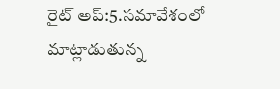రైట్ అప్:5.సమావేశంలో మాట్లాడుతున్న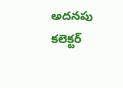అదనపు కలెక్టర్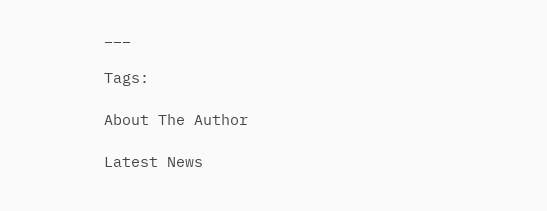___

Tags:

About The Author

Latest News